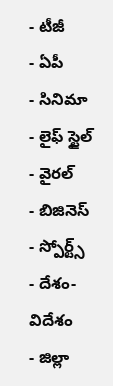- టీజీ
- ఏపీ
- సినిమా
- లైఫ్ స్టైల్
- వైరల్
- బిజినెస్
- స్పోర్ట్స్
- దేశం-విదేశం
- జిల్లా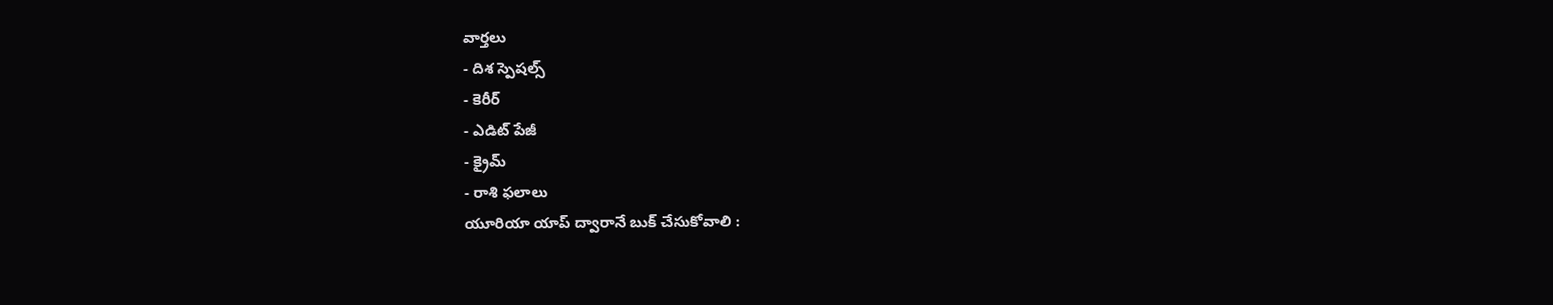వార్తలు
- దిశ స్పెషల్స్
- కెరీర్
- ఎడిట్ పేజీ
- క్రైమ్
- రాశి ఫలాలు
యూరియా యాప్ ద్వారానే బుక్ చేసుకోవాలి :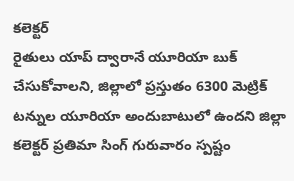కలెక్టర్
రైతులు యాప్ ద్వారానే యూరియా బుక్ చేసుకోవాలని, జిల్లాలో ప్రస్తుతం 6300 మెట్రిక్ టన్నుల యూరియా అందుబాటులో ఉందని జిల్లా కలెక్టర్ ప్రతిమా సింగ్ గురువారం స్పష్టం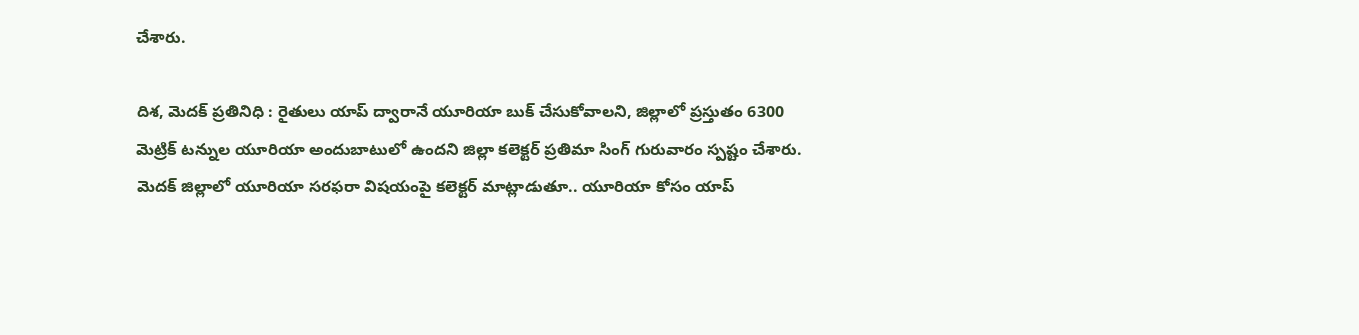చేశారు.

దిశ, మెదక్ ప్రతినిధి : రైతులు యాప్ ద్వారానే యూరియా బుక్ చేసుకోవాలని, జిల్లాలో ప్రస్తుతం 6300 మెట్రిక్ టన్నుల యూరియా అందుబాటులో ఉందని జిల్లా కలెక్టర్ ప్రతిమా సింగ్ గురువారం స్పష్టం చేశారు. మెదక్ జిల్లాలో యూరియా సరఫరా విషయంపై కలెక్టర్ మాట్లాడుతూ.. యూరియా కోసం యాప్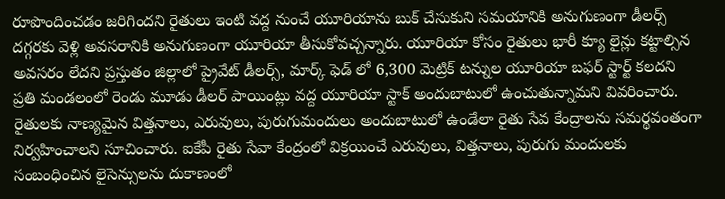రూపొందించడం జరిగిందని రైతులు ఇంటి వద్ద నుంచే యూరియాను బుక్ చేసుకుని సమయానికి అనుగుణంగా డీలర్స్ దగ్గరకు వెళ్లి అవసరానికి అనుగుణంగా యూరియా తీసుకోవచ్చన్నారు. యూరియా కోసం రైతులు భారీ క్యూ లైన్లు కట్టాల్సిన అవసరం లేదని ప్రస్తుతం జిల్లాలో ప్రైవేట్ డీలర్స్, మార్క్ ఫెడ్ లో 6,300 మెట్రిక్ టన్నుల యూరియా బఫర్ స్టార్ట్ కలదని ప్రతి మండలంలో రెండు మూడు డీలర్ పాయింట్లు వద్ద యూరియా స్టాక్ అందుబాటులో ఉంచుతున్నామని వివరించారు. రైతులకు నాణ్యమైన విత్తనాలు, ఎరువులు, పురుగుమందులు అందుబాటులో ఉండేలా రైతు సేవ కేంద్రాలను సమర్థవంతంగా నిర్వహించాలని సూచించారు. ఐకేపీ రైతు సేవా కేంద్రంలో విక్రయించే ఎరువులు, విత్తనాలు, పురుగు మందులకు సంబంధించిన లైసెన్సులను దుకాణంలో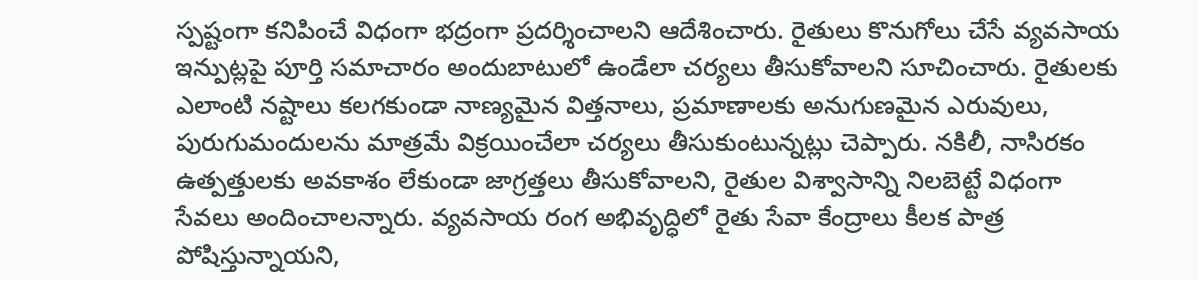స్పష్టంగా కనిపించే విధంగా భద్రంగా ప్రదర్శించాలని ఆదేశించారు. రైతులు కొనుగోలు చేసే వ్యవసాయ ఇన్పుట్లపై పూర్తి సమాచారం అందుబాటులో ఉండేలా చర్యలు తీసుకోవాలని సూచించారు. రైతులకు ఎలాంటి నష్టాలు కలగకుండా నాణ్యమైన విత్తనాలు, ప్రమాణాలకు అనుగుణమైన ఎరువులు, పురుగుమందులను మాత్రమే విక్రయించేలా చర్యలు తీసుకుంటున్నట్లు చెప్పారు. నకిలీ, నాసిరకం ఉత్పత్తులకు అవకాశం లేకుండా జాగ్రత్తలు తీసుకోవాలని, రైతుల విశ్వాసాన్ని నిలబెట్టే విధంగా సేవలు అందించాలన్నారు. వ్యవసాయ రంగ అభివృద్ధిలో రైతు సేవా కేంద్రాలు కీలక పాత్ర పోషిస్తున్నాయని,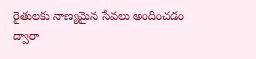రైతులకు నాణ్యమైన సేవలు అందించడం ద్వారా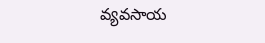వ్యవసాయ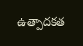ఉత్పాదకత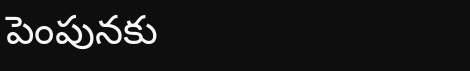పెంపునకు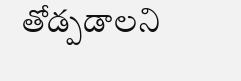తోడ్పడాలని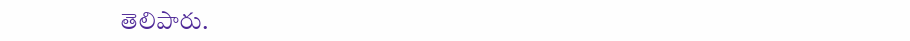తెలిపారు.